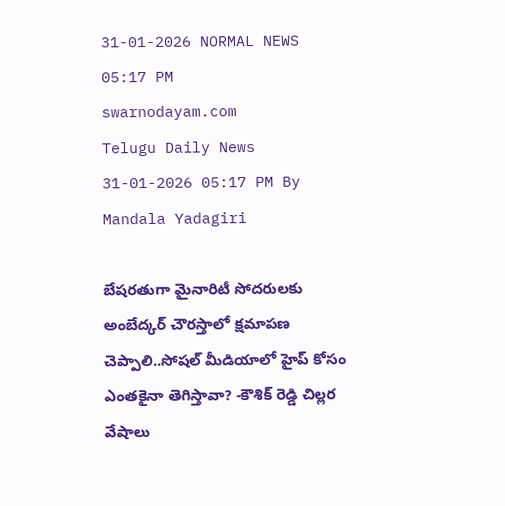31-01-2026 NORMAL NEWS 05:17 PM
swarnodayam.com
Telugu Daily News
31-01-2026 05:17 PM By Mandala Yadagiri

బేషరతుగా మైనారిటీ సోదరులకు అంబేద్కర్ చౌరస్తాలో క్షమాపణ చెప్పాలి..సోషల్ మీడియాలో హైప్ కోసం ఎంతకైనా తెగిస్తావా? -కౌశిక్ రెడ్డి చిల్లర వేషాలు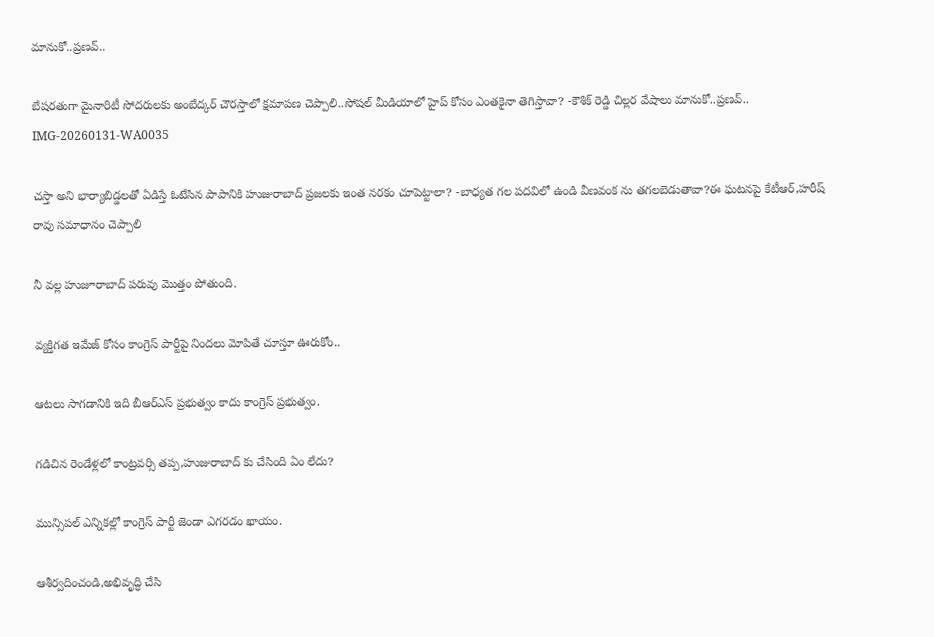మానుకో..ప్రణవ్..

బేషరతుగా మైనారిటీ సోదరులకు అంబేద్కర్ చౌరస్తాలో క్షమాపణ చెప్పాలి..సోషల్ మీడియాలో హైప్ కోసం ఎంతకైనా తెగిస్తావా? -కౌశిక్ రెడ్డి చిల్లర వేషాలు మానుకో..ప్రణవ్..
IMG-20260131-WA0035

చస్తా అని భార్యాబిడ్డలతో ఏడిస్తే ఓటేసిన పాపానికి హుజురాబాద్ ప్రజలకు ఇంత నరకం చూపెట్టాలా? -బాధ్యత గల పదవిలో ఉండి వీణవంక ను తగలబెడుతావా?ఈ ఘటనపై కేటీఆర్,హరీష్ రావు సమాధానం చెప్పాలి

నీ వల్ల హుజూరాబాద్ పరువు మొత్తం పోతుంది.

వ్యక్తిగత ఇమేజ్ కోసం కాంగ్రెస్ పార్టీపై నిందలు మోపితే చూస్తూ ఊరుకోం..

ఆటలు సాగడానికి ఇది బీఆర్ఎస్ ప్రభుత్వం కాదు కాంగ్రెస్ ప్రభుత్వం.

గడిచిన రెండేళ్లలో కాంట్రవర్సి తప్ప,హుజురాబాద్ కు చేసింది ఏం లేదు?

మున్సిపల్ ఎన్నికల్లో కాంగ్రెస్ పార్టీ జెండా ఎగరడం ఖాయం.

ఆశీర్వదించండి,అభివృద్ధి చేసి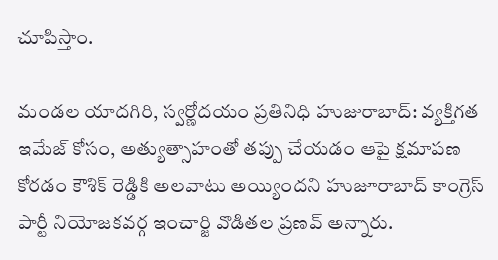చూపిస్తాం.

మండల యాదగిరి, స్వర్ణోదయం ప్రతినిధి హుజురాబాద్: వ్యక్తిగత ఇమేజ్ కోసం, అత్యుత్సాహంతో తప్పు చేయడం ఆపై క్షమాపణ కోరడం కౌశిక్ రెడ్డికి అలవాటు అయ్యిందని హుజూరాబాద్ కాంగ్రెస్ పార్టీ నియోజకవర్గ ఇంచార్జి వొడితల ప్రణవ్ అన్నారు.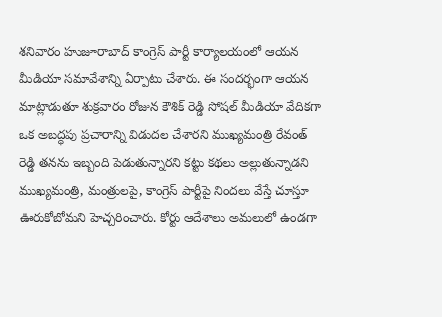శనివారం హుజూరాబాద్ కాంగ్రెస్ పార్టీ కార్యాలయంలో ఆయన మీడియా సమావేశాన్ని ఏర్పాటు చేశారు. ఈ సందర్భంగా ఆయన మాట్లాడుతూ శుక్రవారం రోజున కౌశిక్ రెడ్డి సోషల్ మీడియా వేదికగా ఒక అబద్ధపు ప్రచారాన్ని విడుదల చేశారని ముఖ్యమంత్రి రేవంత్ రెడ్డి తనను ఇబ్బంది పెడుతున్నారని కట్టు కథలు అల్లుతున్నాడని ముఖ్యమంత్రి, మంత్రులపై, కాంగ్రెస్ పార్టీపై నిందలు వేస్తే చూస్తూ ఊరుకోబోమని హెచ్చరించారు. కోర్టు ఆదేశాలు అమలులో ఉండగా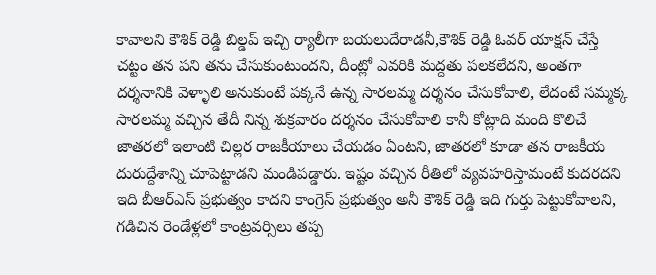కావాలని కౌశిక్ రెడ్డి బిల్డప్ ఇచ్చి ర్యాలీగా బయలుదేరాడనీ,కౌశిక్ రెడ్డి ఓవర్ యాక్షన్ చేస్తే చట్టం తన పని తను చేసుకుంటుందని, దీంట్లో ఎవరికి మద్దతు పలకలేదని, అంతగా దర్శనానికి వెళ్ళాలి అనుకుంటే పక్కనే ఉన్న సారలమ్మ దర్శనం చేసుకోవాలి, లేదంటే సమ్మక్క సారలమ్మ వచ్చిన తేదీ నిన్న శుక్రవారం దర్శనం చేసుకోవాలి కానీ కోట్లాది మంది కొలిచే జాతరలో ఇలాంటి చిల్లర రాజకీయాలు చేయడం ఏంటని, జాతరలో కూడా తన రాజకీయ దురుద్దేశాన్ని చూపెట్టాడని మండిపడ్డారు. ఇష్టం వచ్చిన రీతిలో వ్యవహరిస్తామంటే కుదరదని ఇది బీఆర్ఎస్ ప్రభుత్వం కాదని కాంగ్రెస్ ప్రభుత్వం అనీ కౌశిక్ రెడ్డి ఇది గుర్తు పెట్టుకోవాలని, గడిచిన రెండేళ్లలో కాంట్రవర్సిలు తప్ప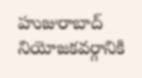హుజురాబాద్ నియోజకవర్గానికి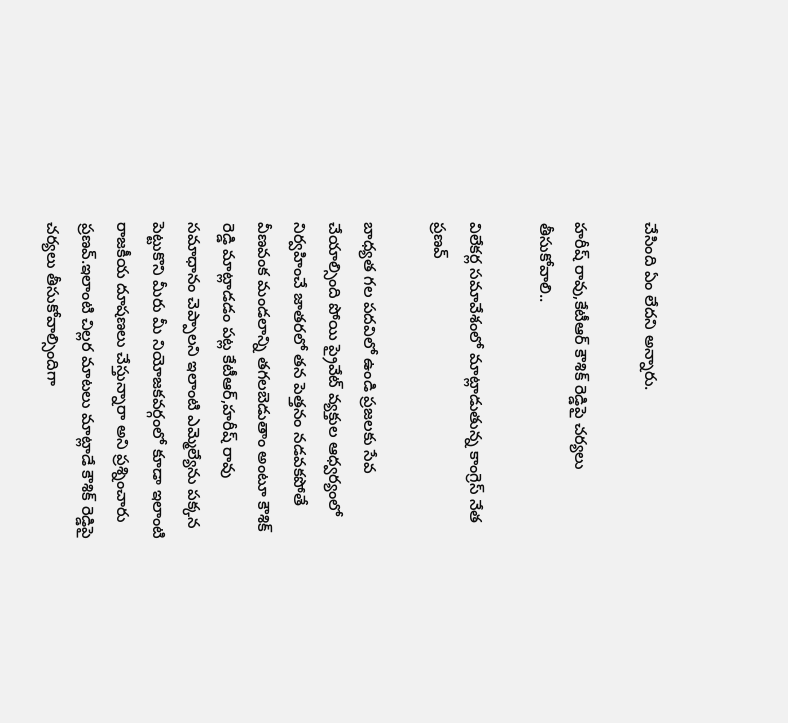చేసింది ఏం లేదని అన్నారు.

హరీష్ రావు,కేటీఆర్ కౌశిక్ రెడ్డిపై చర్యలు తీసుకోవాలి..

విలేకర్ల సమావేశంలో మాట్లాడుతున్న కాంగ్రెస్ నేత ప్రణవ్

బాధ్యత గల పదవిలో ఉండి ప్రజలకు సేవ చేయాల్సింది పోయి ప్రైవేట్ వ్యక్తుల ఆధ్వర్యంలో నిర్వహించే జాతరలో తన పెత్తనం నడవకపోతే వీణవంక మండలాన్ని తగలబెడుతాం అంటూ కౌశిక్ రెడ్డి మాట్లాడడం పట్ల కేటీఆర్,హరీష్ రావు సమాధానం చెప్పాలని ఇలాంటి ఎమ్మెల్యేను పక్కన పెట్టుకొని మీరు మీ నియోజకవర్గంలో కూడా ఇలాంటి రాజకీయ దూషణలు చేస్తున్నారా అని ప్రశ్నించారు ప్రణవ్.ఇలాంటి చిల్లర మాటలు మాట్లాడే కౌశిక్ రెడ్డిపై చర్యలు తీసుకోవాల్సిందిగా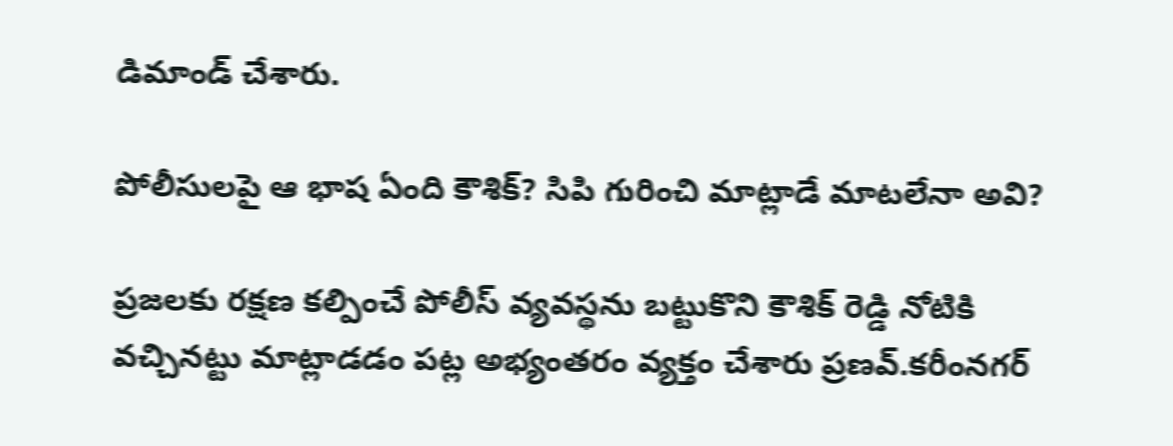డిమాండ్ చేశారు.

పోలీసులపై ఆ భాష ఏంది కౌశిక్? సిపి గురించి మాట్లాడే మాటలేనా అవి?

ప్రజలకు రక్షణ కల్పించే పోలీస్ వ్యవస్థను బట్టుకొని కౌశిక్ రెడ్డి నోటికి వచ్చినట్టు మాట్లాడడం పట్ల అభ్యంతరం వ్యక్తం చేశారు ప్రణవ్.కరీంనగర్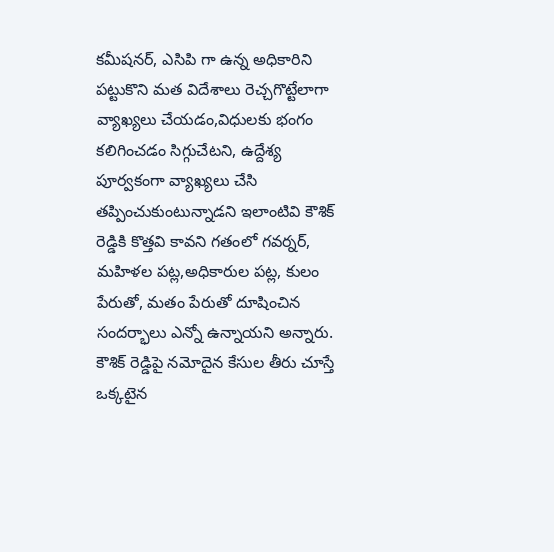కమీషనర్, ఎసిపి గా ఉన్న అధికారిని పట్టుకొని మత విదేశాలు రెచ్చగొట్టేలాగా వ్యాఖ్యలు చేయడం,విధులకు భంగం కలిగించడం సిగ్గుచేటని, ఉద్దేశ్య పూర్వకంగా వ్యాఖ్యలు చేసి తప్పించుకుంటున్నాడని ఇలాంటివి కౌశిక్ రెడ్డికి కొత్తవి కావని గతంలో గవర్నర్, మహిళల పట్ల,అధికారుల పట్ల, కులం పేరుతో, మతం పేరుతో దూషించిన సందర్భాలు ఎన్నో ఉన్నాయని అన్నారు. కౌశిక్ రెడ్డిపై నమోదైన కేసుల తీరు చూస్తే ఒక్కటైన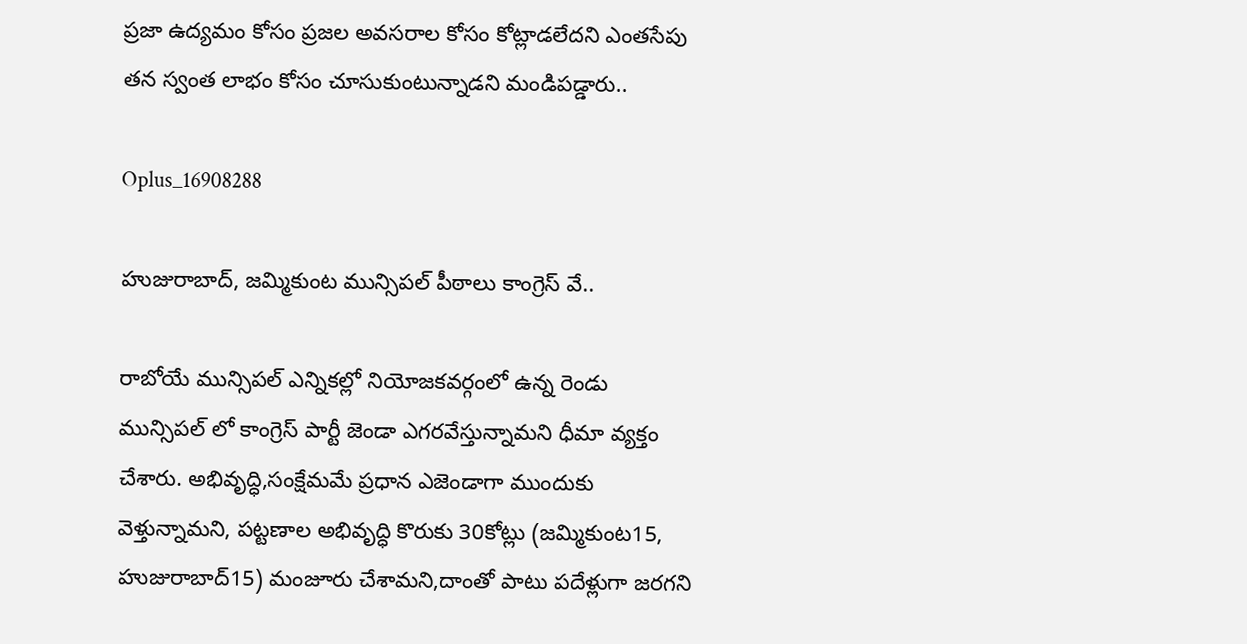ప్రజా ఉద్యమం కోసం ప్రజల అవసరాల కోసం కోట్లాడలేదని ఎంతసేపు తన స్వంత లాభం కోసం చూసుకుంటున్నాడని మండిపడ్డారు..

Oplus_16908288

హుజురాబాద్, జమ్మికుంట మున్సిపల్ పీఠాలు కాంగ్రెస్ వే..

రాబోయే మున్సిపల్ ఎన్నికల్లో నియోజకవర్గంలో ఉన్న రెండు మున్సిపల్ లో కాంగ్రెస్ పార్టీ జెండా ఎగరవేస్తున్నామని ధీమా వ్యక్తం చేశారు. అభివృద్ధి,సంక్షేమమే ప్రధాన ఎజెండాగా ముందుకు వెళ్తున్నామని, పట్టణాల అభివృద్ధి కొరుకు 30కోట్లు (జమ్మికుంట15, హుజురాబాద్15) మంజూరు చేశామని,దాంతో పాటు పదేళ్లుగా జరగని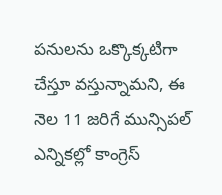పనులను ఒక్కొక్కటిగా చేస్తూ వస్తున్నామని, ఈ నెల 11 జరిగే మున్సిపల్ ఎన్నికల్లో కాంగ్రెస్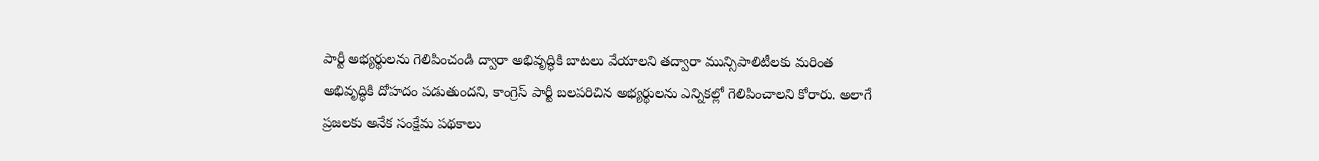పార్టీ అభ్యర్థులను గెలిపించండి ద్వారా అభివృద్ధికి బాటలు వేయాలని తద్వారా మున్సిపాలిటీలకు మరింత అభివృద్ధికి దోహదం పడుతుందని, కాంగ్రెస్ పార్టీ బలపరిచిన అభ్యర్థులను ఎన్నికల్లో గెలిపించాలని కోరారు. అలాగే ప్రజలకు అనేక సంక్షేమ పథకాలు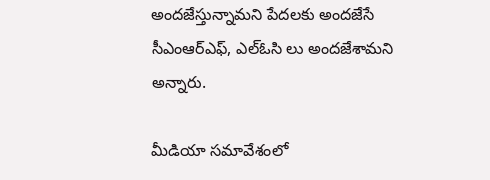అందజేస్తున్నామని పేదలకు అందజేసే సీఎంఆర్ఎఫ్, ఎల్ఓసి లు అందజేశామని అన్నారు.

మీడియా సమావేశంలో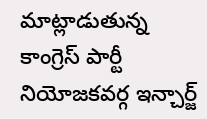మాట్లాడుతున్న కాంగ్రెస్ పార్టీ నియోజకవర్గ ఇన్చార్జ్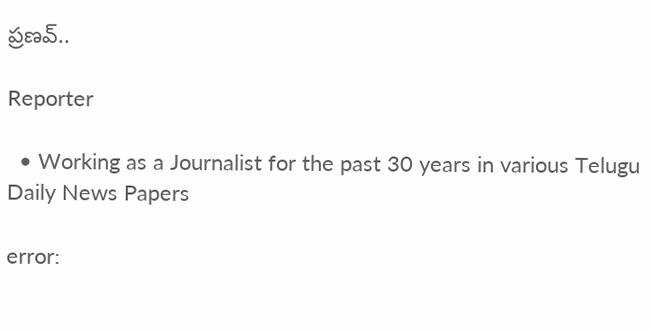ప్రణవ్..

Reporter

  • Working as a Journalist for the past 30 years in various Telugu Daily News Papers

error: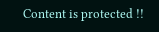Content is protected !!